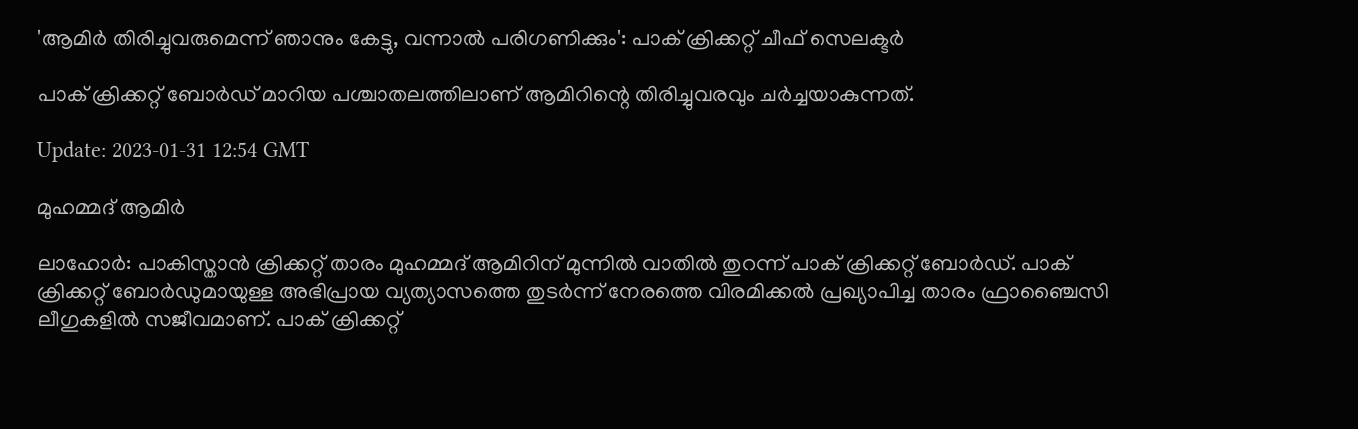'ആമിർ തിരിച്ചുവരുമെന്ന് ഞാനും കേട്ടു, വന്നാൽ പരിഗണിക്കും': പാക് ക്രിക്കറ്റ് ചീഫ് സെലക്ടർ

പാക് ക്രിക്കറ്റ് ബോർഡ് മാറിയ പശ്ചാതലത്തിലാണ് ആമിറിന്റെ തിരിച്ചുവരവും ചർച്ചയാകുന്നത്.

Update: 2023-01-31 12:54 GMT

മുഹമ്മദ് ആമിര്‍

ലാഹോർ: പാകിസ്താൻ ക്രിക്കറ്റ് താരം മുഹമ്മദ് ആമിറിന് മുന്നിൽ വാതിൽ തുറന്ന് പാക് ക്രിക്കറ്റ് ബോർഡ്. പാക് ക്രിക്കറ്റ് ബോര്‍ഡുമായുള്ള അഭിപ്രായ വ്യത്യാസത്തെ തുടർന്ന് നേരത്തെ വിരമിക്കൽ പ്രഖ്യാപിച്ച താരം ഫ്രാഞ്ചൈസി ലീഗുകളിൽ സജീവമാണ്. പാക് ക്രിക്കറ്റ്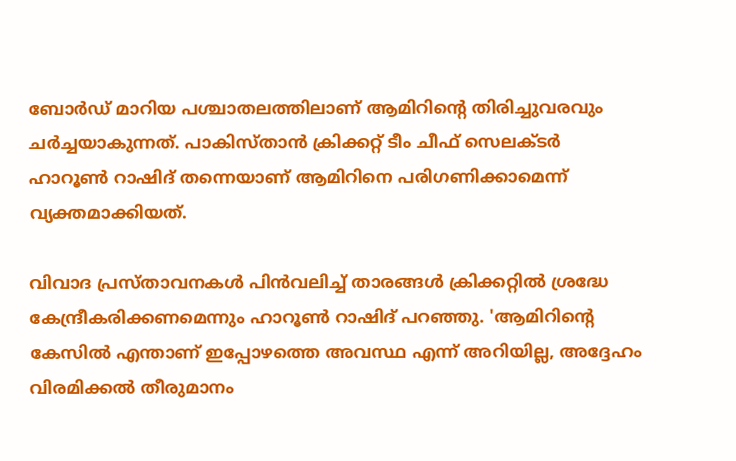ബോർഡ് മാറിയ പശ്ചാതലത്തിലാണ് ആമിറിന്റെ തിരിച്ചുവരവും ചർച്ചയാകുന്നത്. പാകിസ്താൻ ക്രിക്കറ്റ് ടീം ചീഫ് സെലക്ടർ ഹാറൂണ്‍ റാഷിദ് തന്നെയാണ് ആമിറിനെ പരിഗണിക്കാമെന്ന് വ്യക്തമാക്കിയത്.

വിവാദ പ്രസ്താവനകൾ പിൻവലിച്ച് താരങ്ങൾ ക്രിക്കറ്റിൽ ശ്രദ്ധേ കേന്ദ്രീകരിക്കണമെന്നും ഹാറൂൺ റാഷിദ് പറഞ്ഞു. 'ആമിറിന്റെ കേസിൽ എന്താണ് ഇപ്പോഴത്തെ അവസ്ഥ എന്ന് അറിയില്ല, അദ്ദേഹം വിരമിക്കൽ തീരുമാനം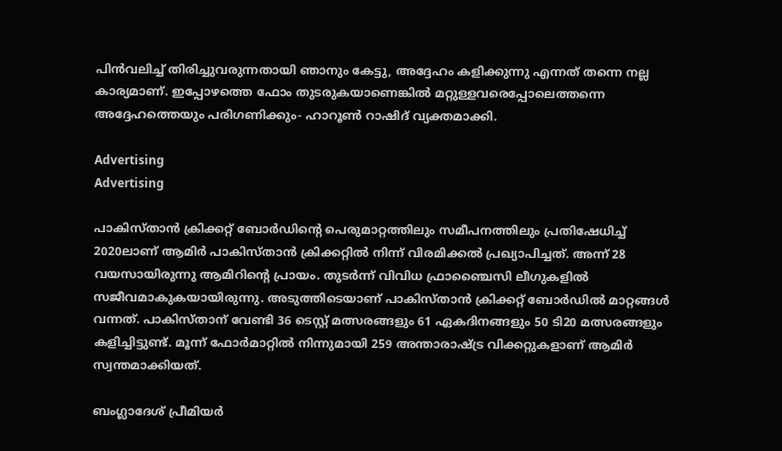പിൻവലിച്ച് തിരിച്ചുവരുന്നതായി ഞാനും കേട്ടു, അദ്ദേഹം കളിക്കുന്നു എന്നത് തന്നെ നല്ല കാര്യമാണ്. ഇപ്പോഴത്തെ ഫോം തുടരുകയാണെങ്കിൽ മറ്റുള്ളവരെപ്പോലെത്തന്നെ അദ്ദേഹത്തെയും പരിഗണിക്കും- ഹാറൂൺ റാഷിദ് വ്യക്തമാക്കി.

Advertising
Advertising

പാകിസ്താൻ ക്രിക്കറ്റ് ബോർഡിന്റെ പെരുമാറ്റത്തിലും സമീപനത്തിലും പ്രതിഷേധിച്ച് 2020ലാണ് ആമിർ പാകിസ്താൻ ക്രിക്കറ്റിൽ നിന്ന് വിരമിക്കൽ പ്രഖ്യാപിച്ചത്. അന്ന് 28 വയസായിരുന്നു ആമിറിന്റെ പ്രായം. തുടർന്ന് വിവിധ ഫ്രാഞ്ചൈസി ലീഗുകളിൽ സജീവമാകുകയായിരുന്നു. അടുത്തിടെയാണ് പാകിസ്താൻ ക്രിക്കറ്റ്‌ ബോർഡിൽ മാറ്റങ്ങൾ വന്നത്. പാകിസ്താന് വേണ്ടി 36 ടെസ്റ്റ് മത്സരങ്ങളും 61 ഏകദിനങ്ങളും 50 ടി20 മത്സരങ്ങളും കളിച്ചിട്ടുണ്ട്. മൂന്ന് ഫോർമാറ്റിൽ നിന്നുമായി 259 അന്താരാഷ്ട്ര വിക്കറ്റുകളാണ് ആമിർ സ്വന്തമാക്കിയത്.

ബംഗ്ലാദേശ് പ്രീമിയർ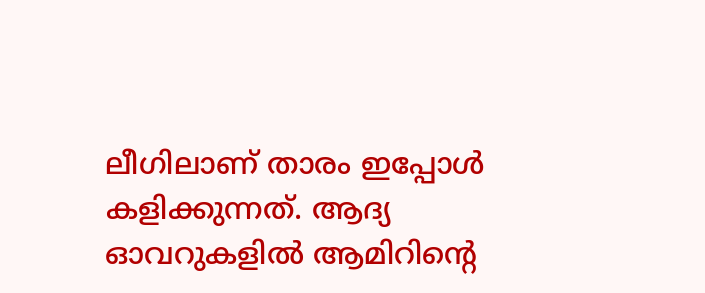ലീഗിലാണ് താരം ഇപ്പോൾ കളിക്കുന്നത്. ആദ്യ ഓവറുകളിൽ ആമിറിന്റെ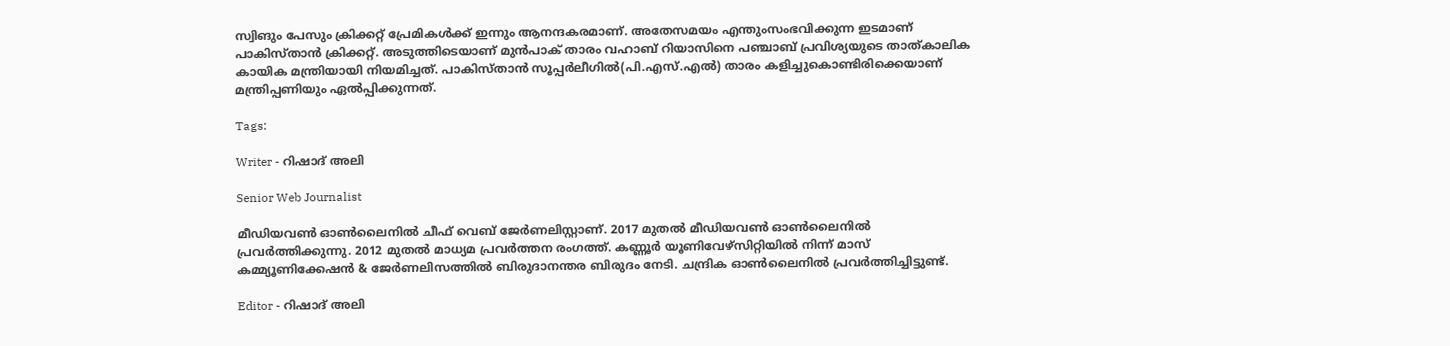സ്വിങും പേസും ക്രിക്കറ്റ് പ്രേമികൾക്ക് ഇന്നും ആനന്ദകരമാണ്. അതേസമയം എന്തുംസംഭവിക്കുന്ന ഇടമാണ് പാകിസ്താൻ ക്രിക്കറ്റ്. അടുത്തിടെയാണ് മുൻപാക് താരം വഹാബ് റിയാസിനെ പഞ്ചാബ് പ്രവിശ്യയുടെ താത്കാലിക കായിക മന്ത്രിയായി നിയമിച്ചത്. പാകിസ്താൻ സൂപ്പർലീഗിൽ(പി.എസ്.എല്‍) താരം കളിച്ചുകൊണ്ടിരിക്കെയാണ് മന്ത്രിപ്പണിയും ഏൽപ്പിക്കുന്നത്.

Tags:

Writer - റിഷാദ് അലി

Senior Web Journalist

മീഡിയവൺ ഓൺലൈനിൽ ചീഫ് വെബ് ജേർണലിസ്റ്റാണ്. 2017 മുതൽ മീഡിയവൺ ഓൺലൈനിൽ പ്രവർത്തിക്കുന്നു. 2012 മുതൽ മാധ്യമ പ്രവർത്തന രംഗത്ത്. കണ്ണൂര്‍ യൂണിവേഴ്‌സിറ്റിയിൽ നിന്ന് മാസ് കമ്മ്യൂണിക്കേഷന്‍ & ജേര്‍ണലിസത്തില്‍ ബിരുദാനന്തര ബിരുദം നേടി. ചന്ദ്രിക ഓണ്‍ലൈനില്‍ പ്രവര്‍ത്തിച്ചിട്ടുണ്ട്.

Editor - റിഷാദ് അലി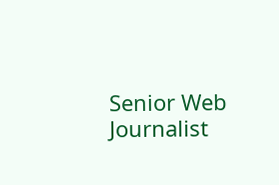Senior Web Journalist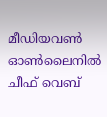മീഡിയവൺ ഓൺലൈനിൽ ചീഫ് വെബ്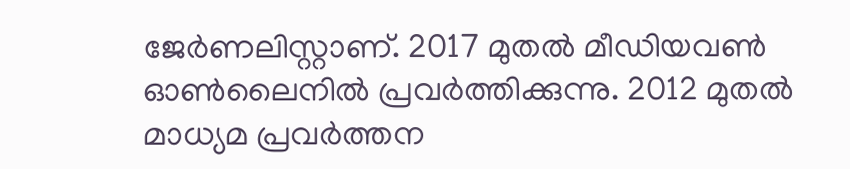ജേർണലിസ്റ്റാണ്. 2017 മുതൽ മീഡിയവൺ ഓൺലൈനിൽ പ്രവർത്തിക്കുന്നു. 2012 മുതൽ മാധ്യമ പ്രവർത്തന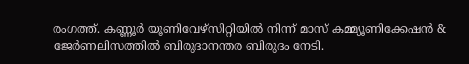രംഗത്ത്. കണ്ണൂര്‍ യൂണിവേഴ്‌സിറ്റിയിൽ നിന്ന് മാസ് കമ്മ്യൂണിക്കേഷന്‍ & ജേര്‍ണലിസത്തില്‍ ബിരുദാനന്തര ബിരുദം നേടി.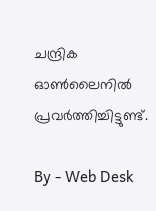ചന്ദ്രിക ഓണ്‍ലൈനില്‍ പ്രവര്‍ത്തിച്ചിട്ടുണ്ട്.

By - Web Desk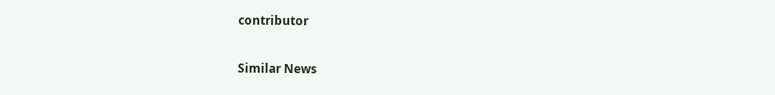contributor

Similar News